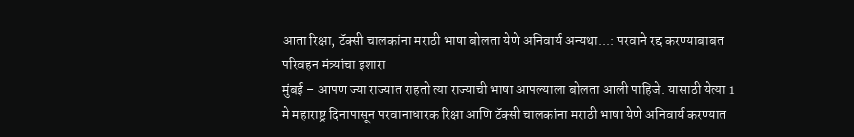आता रिक्षा, टॅक्सी चालकांना मराठी भाषा बोलता येणे अनिवार्य अन्यथा...: परवाने रद्द करण्याबाबत परिवहन मंत्र्यांचा इशारा
मुंबई – आपण ज्या राज्यात राहतो त्या राज्याची भाषा आपल्याला बोलता आली पाहिजे. यासाठी येत्या 1 मे महाराष्ट्र दिनापासून परवानाधारक रिक्षा आणि टॅक्सी चालकांना मराठी भाषा येणे अनिवार्य करण्यात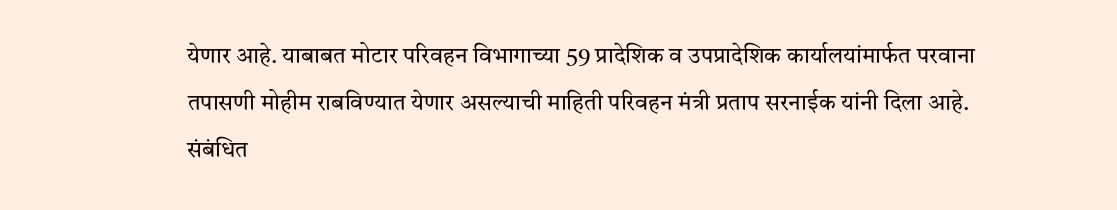येणार आहे. याबाबत मोटार परिवहन विभागाच्या 59 प्रादेशिक व उपप्रादेशिक कार्यालयांमार्फत परवाना तपासणी मोहीम राबविण्यात येणार असल्याची माहिती परिवहन मंत्री प्रताप सरनाईक यांनी दिला आहे.
संबंधित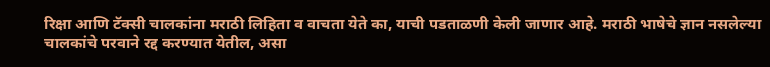रिक्षा आणि टॅक्सी चालकांना मराठी लिहिता व वाचता येते का, याची पडताळणी केली जाणार आहे. मराठी भाषेचे ज्ञान नसलेल्या चालकांचे परवाने रद्द करण्यात येतील, असा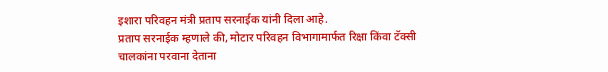इशारा परिवहन मंत्री प्रताप सरनाईक यांनी दिला आहे.
प्रताप सरनाईक म्हणाले की, मोटार परिवहन विभागामार्फत रिक्षा किंवा टॅक्सी चालकांना परवाना देताना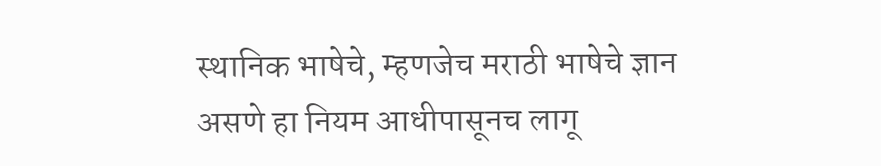स्थानिक भाषेचे, म्हणजेच मराठी भाषेचे ज्ञान असणे हा नियम आधीपासूनच लागू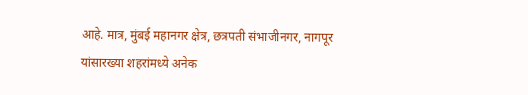आहे. मात्र, मुंबई महानगर क्षेत्र, छत्रपती संभाजीनगर, नागपूर यांसारख्या शहरांमध्ये अनेक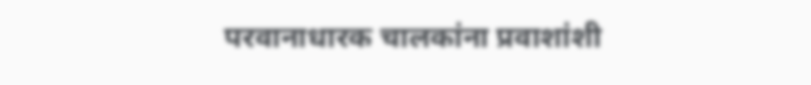परवानाधारक चालकांना प्रवाशांशी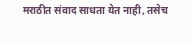मराठीत संवाद साधता येत नाही, तसेच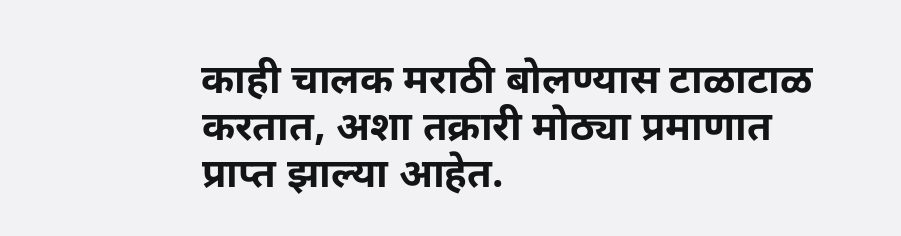काही चालक मराठी बोलण्यास टाळाटाळ करतात, अशा तक्रारी मोठ्या प्रमाणात प्राप्त झाल्या आहेत.